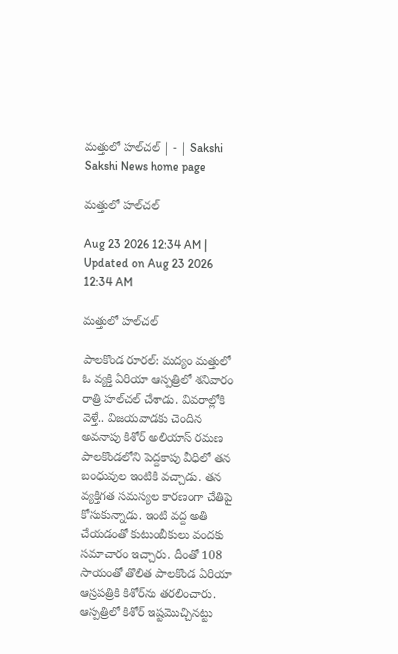మత్తులో హల్‌చల్‌ | - | Sakshi
Sakshi News home page

మత్తులో హల్‌చల్‌

Aug 23 2026 12:34 AM | Updated on Aug 23 2026 12:34 AM

మత్తులో హల్‌చల్‌

పాలకొండ రూరల్‌: మద్యం మత్తులో ఓ వ్యక్తి ఏరియా ఆస్పత్రిలో శనివారం రాత్రి హల్‌చల్‌ చేశాడు. వివరాల్లోకి వెళ్తే.. విజయవాడకు చెందిన అవనాపు కిశోర్‌ అలియాస్‌ రమణ పాలకొండలోని పెద్దకాపు వీధిలో తన బంధువుల ఇంటికి వచ్చాడు. తన వ్యక్తిగత సమస్యల కారణంగా చేతిపై కోసుకున్నాడు. ఇంటి వద్ద అతి చేయడంతో కుటుంబీకులు వందకు సమాచారం ఇచ్చారు. దీంతో 108 సాయంతో తొలిత పాలకొండ ఏరియా ఆస్రపత్రికి కిశోర్‌ను తరలించారు. ఆస్పత్రిలో కిశోర్‌ ఇష్టమొచ్చినట్టు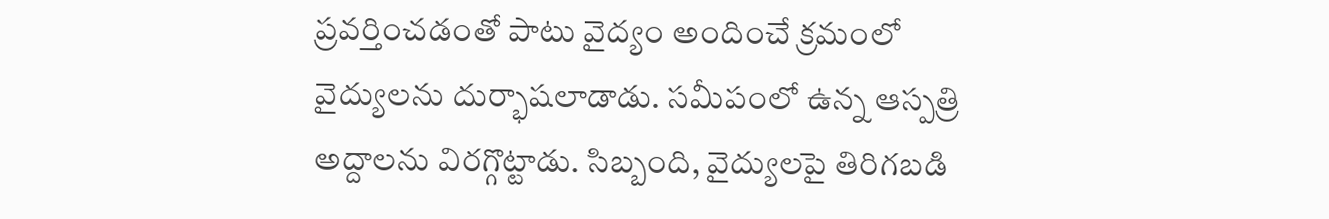ప్రవర్తించడంతో పాటు వైద్యం అందించే క్రమంలో వైద్యులను దుర్భాషలాడాడు. సమీపంలో ఉన్న ఆస్పత్రి అద్దాలను విరగ్గొట్టాడు. సిబ్బంది, వైద్యులపై తిరిగబడి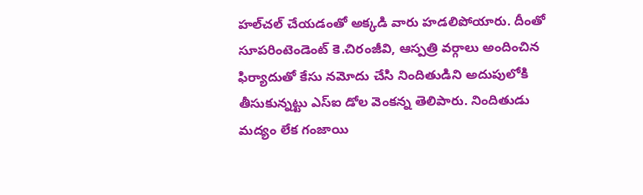హల్‌చల్‌ చేయడంతో అక్కడి వారు హడలిపోయారు. దీంతో సూపరింటెండెంట్‌ కె.చిరంజీవి, ఆస్పత్రి వర్గాలు అందించిన ఫిర్యాదుతో కేసు నమోదు చేసి నిందితుడిని అదుపులోకి తీసుకున్నట్టు ఎస్‌ఐ డోల వెంకన్న తెలిపారు. నిందితుడు మద్యం లేక గంజాయి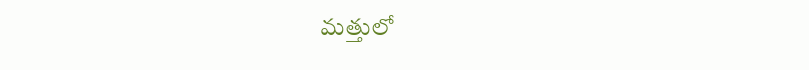మత్తులో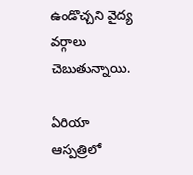ఉండొచ్చని వైద్య వర్గాలు చెబుతున్నాయి.

ఏరియా ఆస్పత్రిలో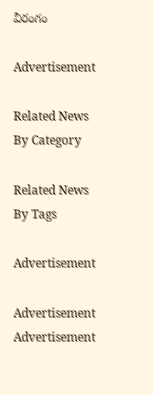వీరంగం

Advertisement

Related News By Category

Related News By Tags

Advertisement

Advertisement
Advertisement